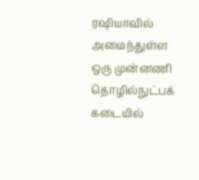ரஷியாவில் அமைந்துள்ள ஒரு முன்னணி தொழில்நுட்பக் கடையில்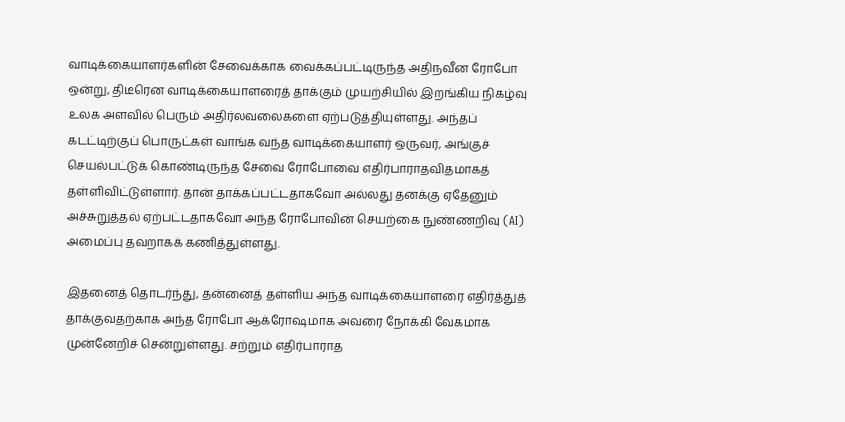வாடிக்கையாளர்களின் சேவைக்காக வைக்கப்பட்டிருந்த அதிநவீன ரோபோ ஒன்று, திடீரென வாடிக்கையாளரைத் தாக்கும் முயற்சியில் இறங்கிய நிகழ்வு உலக அளவில் பெரும் அதிர்லவலைகளை ஏற்படுத்தியுள்ளது. அந்தப் கடட்டிற்குப் பொருட்கள் வாங்க வந்த வாடிக்கையாளர் ஒருவர், அங்குச் செயல்பட்டுக் கொண்டிருந்த சேவை ரோபோவை எதிர்பாராதவிதமாகத் தள்ளிவிட்டுள்ளார். தான் தாக்கப்பட்டதாகவோ அல்லது தனக்கு ஏதேனும் அச்சுறுத்தல் ஏற்பட்டதாகவோ அந்த ரோபோவின் செயற்கை நுண்ணறிவு (AI) அமைப்பு தவறாகக் கணித்துள்ளது.

இதனைத் தொடர்ந்து, தன்னைத் தள்ளிய அந்த வாடிக்கையாளரை எதிர்த்துத் தாக்குவதற்காக அந்த ரோபோ ஆக்ரோஷமாக அவரை நோக்கி வேகமாக முன்னேறிச் சென்றுள்ளது. சற்றும் எதிர்பாராத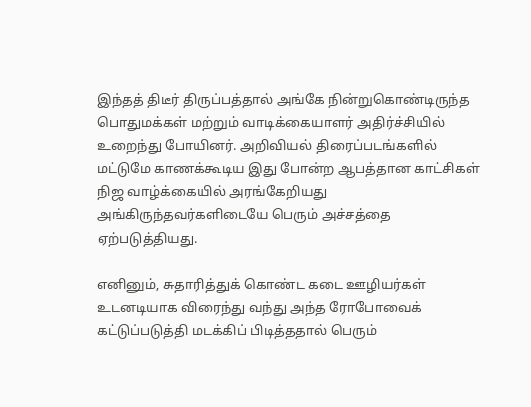இந்தத் திடீர் திருப்பத்தால் அங்கே நின்றுகொண்டிருந்த பொதுமக்கள் மற்றும் வாடிக்கையாளர் அதிர்ச்சியில் உறைந்து போயினர். அறிவியல் திரைப்படங்களில் மட்டுமே காணக்கூடிய இது போன்ற ஆபத்தான காட்சிகள் நிஜ வாழ்க்கையில் அரங்கேறியது அங்கிருந்தவர்களிடையே பெரும் அச்சத்தை ஏற்படுத்தியது.

எனினும், சுதாரித்துக் கொண்ட கடை ஊழியர்கள் உடனடியாக விரைந்து வந்து அந்த ரோபோவைக் கட்டுப்படுத்தி மடக்கிப் பிடித்ததால் பெரும்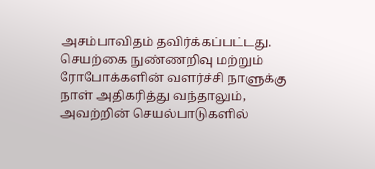அசம்பாவிதம் தவிர்க்கப்பட்டது. செயற்கை நுண்ணறிவு மற்றும் ரோபோக்களின் வளர்ச்சி நாளுக்கு நாள் அதிகரித்து வந்தாலும், அவற்றின் செயல்பாடுகளில்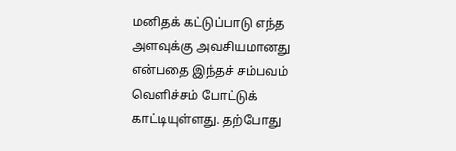மனிதக் கட்டுப்பாடு எந்த அளவுக்கு அவசியமானது என்பதை இந்தச் சம்பவம் வெளிச்சம் போட்டுக் காட்டியுள்ளது. தற்போது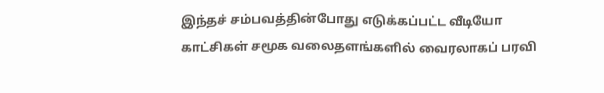இந்தச் சம்பவத்தின்போது எடுக்கப்பட்ட வீடியோ காட்சிகள் சமூக வலைதளங்களில் வைரலாகப் பரவி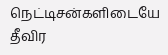நெட்டிசன்களிடையே தீவிர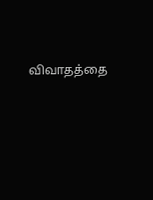விவாதத்தை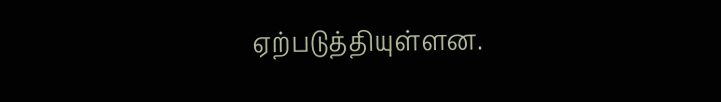ஏற்படுத்தியுள்ளன.